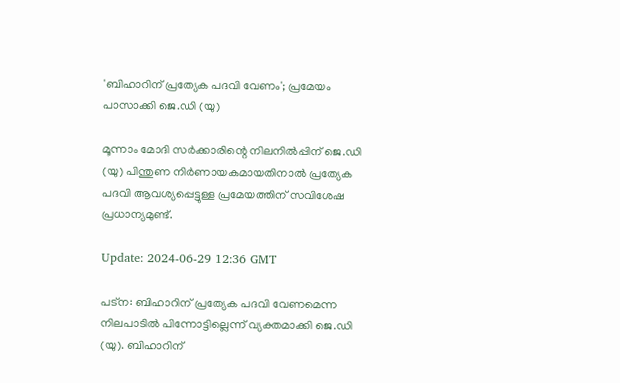'ബിഹാറിന് പ്രത്യേക പദവി വേണം'; പ്രമേയം പാസാക്കി ജെ.ഡി (യു)

മൂന്നാം മോദി സർക്കാരിന്റെ നിലനിൽപ്പിന് ജെ.ഡി (യു) പിന്തുണ നിർണായകമായതിനാൽ പ്രത്യേക പദവി ആവശ്യപ്പെട്ടുള്ള പ്രമേയത്തിന് സവിശേഷ പ്രധാന്യമുണ്ട്.

Update: 2024-06-29 12:36 GMT

പട്‌ന: ബിഹാറിന് പ്രത്യേക പദവി വേണമെന്ന നിലപാടിൽ പിന്നോട്ടില്ലെന്ന് വ്യക്തമാക്കി ജെ.ഡി (യു). ബിഹാറിന്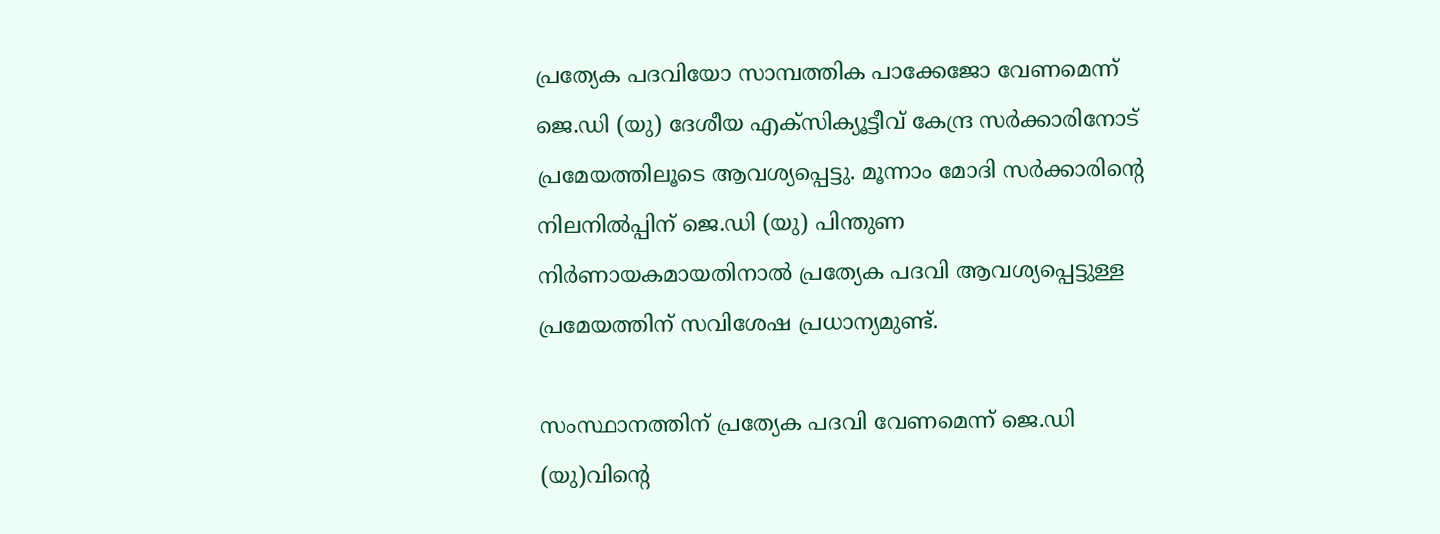പ്രത്യേക പദവിയോ സാമ്പത്തിക പാക്കേജോ വേണമെന്ന് ജെ.ഡി (യു) ദേശീയ എക്‌സിക്യൂട്ടീവ് കേന്ദ്ര സർക്കാരിനോട് പ്രമേയത്തിലൂടെ ആവശ്യപ്പെട്ടു. മൂന്നാം മോദി സർക്കാരിന്റെ നിലനിൽപ്പിന് ജെ.ഡി (യു) പിന്തുണ നിർണായകമായതിനാൽ പ്രത്യേക പദവി ആവശ്യപ്പെട്ടുള്ള പ്രമേയത്തിന് സവിശേഷ പ്രധാന്യമുണ്ട്.

സംസ്ഥാനത്തിന് പ്രത്യേക പദവി വേണമെന്ന് ജെ.ഡി (യു)വിന്റെ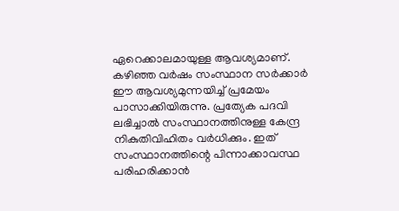ഏറെക്കാലമായുള്ള ആവശ്യമാണ്. കഴിഞ്ഞ വർഷം സംസ്ഥാന സർക്കാർ ഈ ആവശ്യമുന്നയിച്ച് പ്രമേയം പാസാക്കിയിരുന്നു. പ്രത്യേക പദവി ലഭിച്ചാൽ സംസ്ഥാനത്തിനുള്ള കേന്ദ്ര നികുതിവിഹിതം വർധിക്കും. ഇത് സംസ്ഥാനത്തിന്റെ പിന്നാക്കാവസ്ഥ പരിഹരിക്കാൻ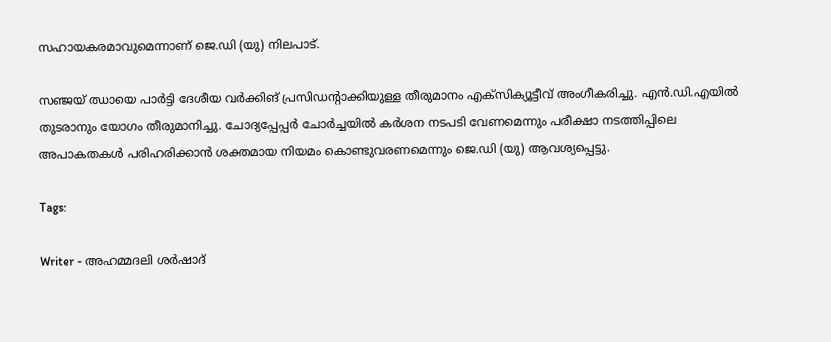സഹായകരമാവുമെന്നാണ് ജെ.ഡി (യു) നിലപാട്.

സഞ്ജയ് ഝായെ പാർട്ടി ദേശീയ വർക്കിങ് പ്രസിഡന്റാക്കിയുള്ള തീരുമാനം എക്‌സിക്യൂട്ടീവ് അംഗീകരിച്ചു. എൻ.ഡി.എയിൽ തുടരാനും യോഗം തീരുമാനിച്ചു. ചോദ്യപ്പേപ്പർ ചോർച്ചയിൽ കർശന നടപടി വേണമെന്നും പരീക്ഷാ നടത്തിപ്പിലെ അപാകതകൾ പരിഹരിക്കാൻ ശക്തമായ നിയമം കൊണ്ടുവരണമെന്നും ജെ.ഡി (യു) ആവശ്യപ്പെട്ടു.

Tags:

Writer - അഹമ്മദലി ശര്‍ഷാദ്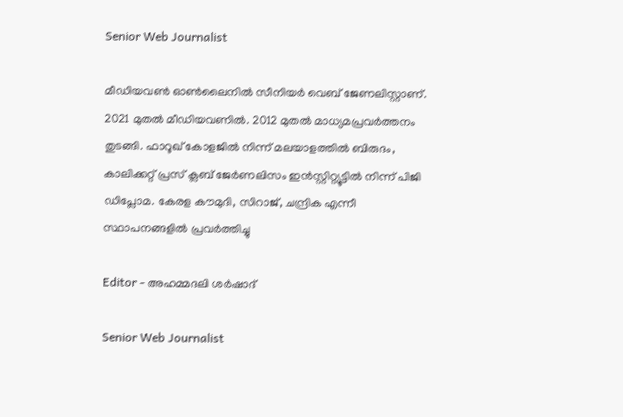Senior Web Journalist

മീഡിയവൺ ഓൺലൈനിൽ സീനിയർ വെബ് ജേണലിസ്റ്റാണ്. 2021 മുതൽ മീഡിയവണിൽ. 2012 മുതൽ മാധ്യമപ്രവർത്തനം തുടങ്ങി. ഫാറൂഖ് കോളജിൽ നിന്ന് മലയാളത്തിൽ ബിരുദം, കാലിക്കറ്റ് പ്രസ് ക്ലബ് ജേർണലിസം ഇൻസ്റ്റിറ്റ്യൂട്ടിൽ നിന്ന് പിജി ഡിപ്ലോമ. കേരള കൗമുദി, സിറാജ്, ചന്ദ്രിക എന്നീ സ്ഥാപനങ്ങളിൽ പ്രവർത്തിച്ചു

Editor - അഹമ്മദലി ശര്‍ഷാദ്

Senior Web Journalist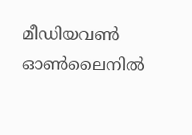മീഡിയവൺ ഓൺലൈനിൽ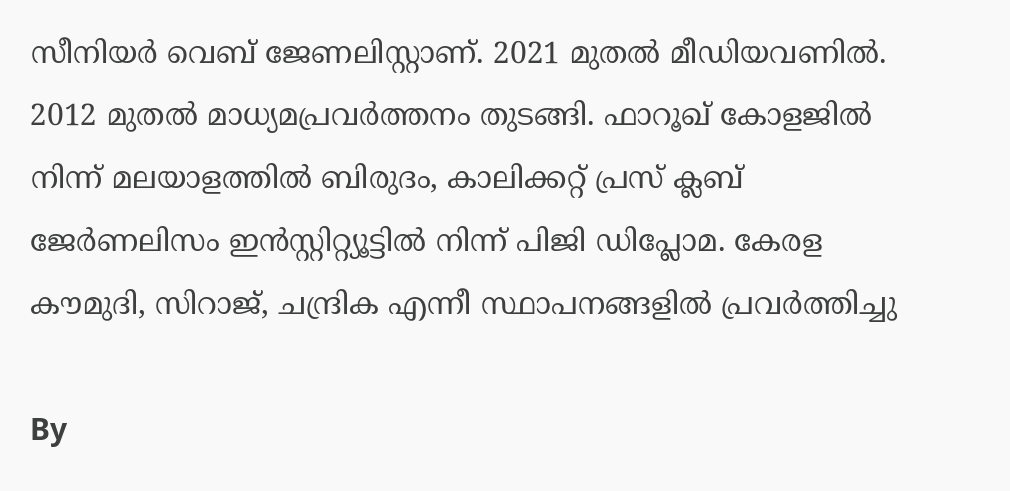സീനിയർ വെബ് ജേണലിസ്റ്റാണ്. 2021 മുതൽ മീഡിയവണിൽ. 2012 മുതൽ മാധ്യമപ്രവർത്തനം തുടങ്ങി. ഫാറൂഖ് കോളജിൽ നിന്ന് മലയാളത്തിൽ ബിരുദം, കാലിക്കറ്റ് പ്രസ് ക്ലബ് ജേർണലിസം ഇൻസ്റ്റിറ്റ്യൂട്ടിൽ നിന്ന് പിജി ഡിപ്ലോമ. കേരള കൗമുദി, സിറാജ്, ചന്ദ്രിക എന്നീ സ്ഥാപനങ്ങളിൽ പ്രവർത്തിച്ചു

By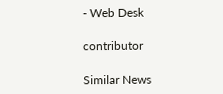- Web Desk

contributor

Similar News